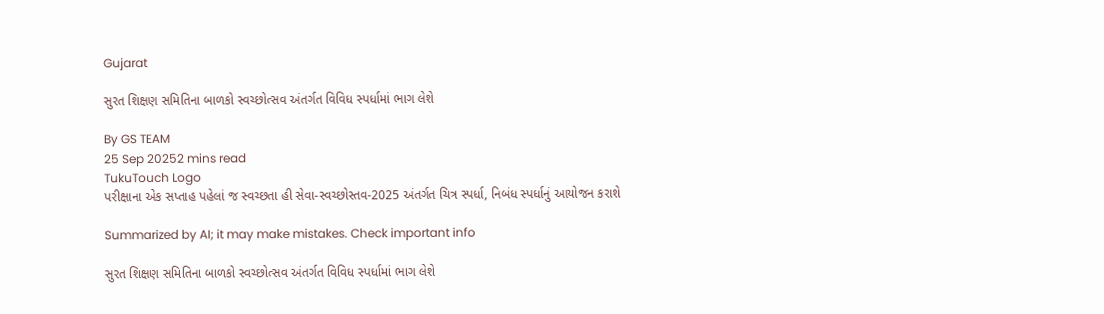Gujarat

સુરત શિક્ષણ સમિતિના બાળકો સ્વચ્છોત્સવ અંતર્ગત વિવિધ સ્પર્ધામાં ભાગ લેશે

By GS TEAM
25 Sep 20252 mins read
TukuTouch Logo
પરીક્ષાના એક સપ્તાહ પહેલાં જ સ્વચ્છતા હી સેવા-સ્વચ્છોસ્તવ-2025 અંતર્ગત ચિત્ર સ્પર્ધા, નિબંધ સ્પર્ધાનું આયોજન કરાશે

Summarized by AI; it may make mistakes. Check important info

સુરત શિક્ષણ સમિતિના બાળકો સ્વચ્છોત્સવ અંતર્ગત વિવિધ સ્પર્ધામાં ભાગ લેશે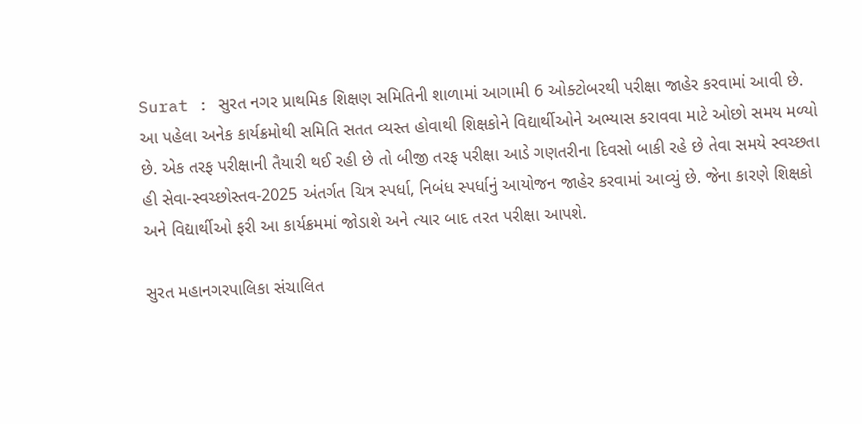Surat : સુરત નગર પ્રાથમિક શિક્ષણ સમિતિની શાળામાં આગામી 6 ઓક્ટોબરથી પરીક્ષા જાહેર કરવામાં આવી છે. આ પહેલા અનેક કાર્યક્રમોથી સમિતિ સતત વ્યસ્ત હોવાથી શિક્ષકોને વિદ્યાર્થીઓને અભ્યાસ કરાવવા માટે ઓછો સમય મળ્યો છે. એક તરફ પરીક્ષાની તૈયારી થઈ રહી છે તો બીજી તરફ પરીક્ષા આડે ગણતરીના દિવસો બાકી રહે છે તેવા સમયે સ્વચ્છતા હી સેવા-સ્વચ્છોસ્તવ-2025 અંતર્ગત ચિત્ર સ્પર્ધા, નિબંધ સ્પર્ધાનું આયોજન જાહેર કરવામાં આવ્યું છે. જેના કારણે શિક્ષકો અને વિદ્યાર્થીઓ ફરી આ કાર્યક્રમમાં જોડાશે અને ત્યાર બાદ તરત પરીક્ષા આપશે.

સુરત મહાનગરપાલિકા સંચાલિત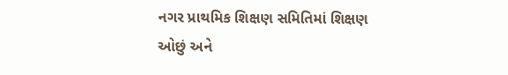નગર પ્રાથમિક શિક્ષણ સમિતિમાં શિક્ષણ ઓછું અને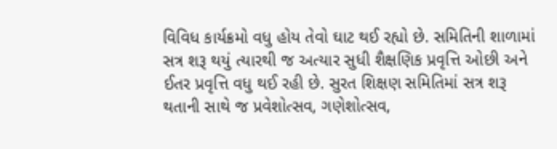વિવિધ કાર્યક્રમો વધુ હોય તેવો ઘાટ થઈ રહ્યો છે. સમિતિની શાળામાં સત્ર શરૂ થયું ત્યારથી જ અત્યાર સુધી શૈક્ષણિક પ્રવૃત્તિ ઓછી અને ઈતર પ્રવૃત્તિ વધુ થઈ રહી છે. સુરત શિક્ષણ સમિતિમાં સત્ર શરૂ થતાની સાથે જ પ્રવેશોત્સવ, ગણેશોત્સવ,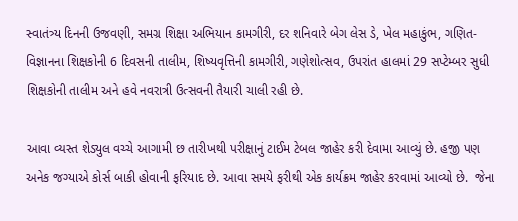સ્વાતંત્ર્ય દિનની ઉજવણી, સમગ્ર શિક્ષા અભિયાન કામગીરી, દર શનિવારે બેગ લેસ ડે, ખેલ મહાકુંભ, ગણિત-વિજ્ઞાનના શિક્ષકોની 6 દિવસની તાલીમ, શિષ્યવૃત્તિની કામગીરી, ગણેશોત્સવ, ઉપરાંત હાલમાં 29 સપ્ટેમ્બર સુધી શિક્ષકોની તાલીમ અને હવે નવરાત્રી ઉત્સવની તૈયારી ચાલી રહી છે.

આવા વ્યસ્ત શેડ્યુલ વચ્ચે આગામી છ તારીખથી પરીક્ષાનું ટાઈમ ટેબલ જાહેર કરી દેવામા આવ્યું છે. હજી પણ અનેક જગ્યાએ કોર્સ બાકી હોવાની ફરિયાદ છે. આવા સમયે ફરીથી એક કાર્યક્રમ જાહેર કરવામાં આવ્યો છે.  જેના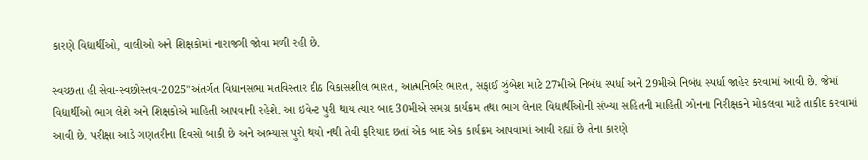કારણે વિદ્યાર્થીઓ, વાલીઓ અને શિક્ષકોમાં નારાજગી જોવા મળી રહી છે.

સ્વચ્છતા હી સેવા-સ્વછોસ્તવ-2025"અંતર્ગત વિધાનસભા મતવિસ્તાર દીઠ વિકાસશીલ ભારત, આત્મનિર્ભર ભારત, સફાઈ ઝુંબેશ માટે 27મીએ નિબંધ સ્પર્ધા અને 29મીએ નિબંધ સ્પર્ધા જાહેર કરવામાં આવી છે. જેમાં વિદ્યાર્થીઓ ભાગ લેશે અને શિક્ષકોએ માહિતી આપવાની રહેશે. આ ઇવેન્ટ પુરી થાય ત્યાર બાદ 30મીએ સમગ્ર કાર્યક્રમ તથા ભાગ લેનાર વિદ્યાર્થીઓની સંખ્યા સહિતની માહિતી ઝોનના નિરીક્ષકને મોકલવા માટે તાકીદ કરવામાં આવી છે. પરીક્ષા આડે ગણતરીના દિવસો બાકી છે અને અભ્યાસ પુરો થયો નથી તેવી ફરિયાદ છતાં એક બાદ એક કાર્યક્રમ આપવામાં આવી રહ્યાં છે તેના કારણે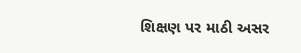શિક્ષણ પર માઠી અસર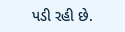પડી રહી છે.